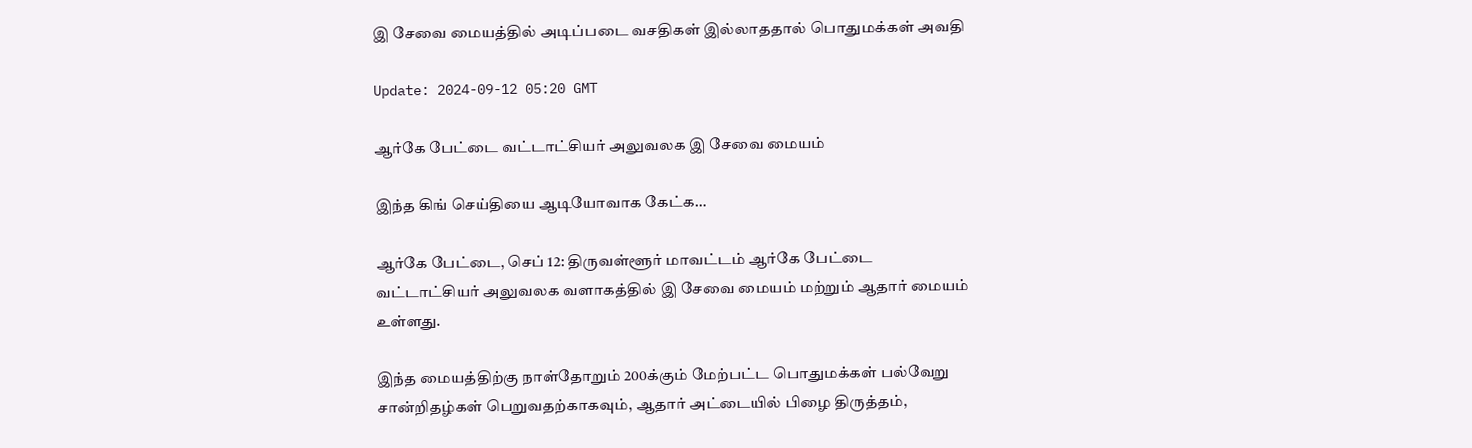இ சேவை மையத்தில் அடிப்படை வசதிகள் இல்லாததால் பொதுமக்கள் அவதி

Update: 2024-09-12 05:20 GMT

ஆர்கே பேட்டை வட்டாட்சியர் அலுவலக இ சேவை மையம்

இந்த கிங் செய்தியை ஆடியோவாக கேட்க…

ஆர்கே பேட்டை, செப் 12: திருவள்ளூர் மாவட்டம் ஆர்கே பேட்டை வட்டாட்சியர் அலுவலக வளாகத்தில் இ சேவை மையம் மற்றும் ஆதார் மையம் உள்ளது.

இந்த மையத்திற்கு நாள்தோறும் 200க்கும் மேற்பட்ட பொதுமக்கள் பல்வேறு சான்றிதழ்கள் பெறுவதற்காகவும், ஆதார் அட்டையில் பிழை திருத்தம்,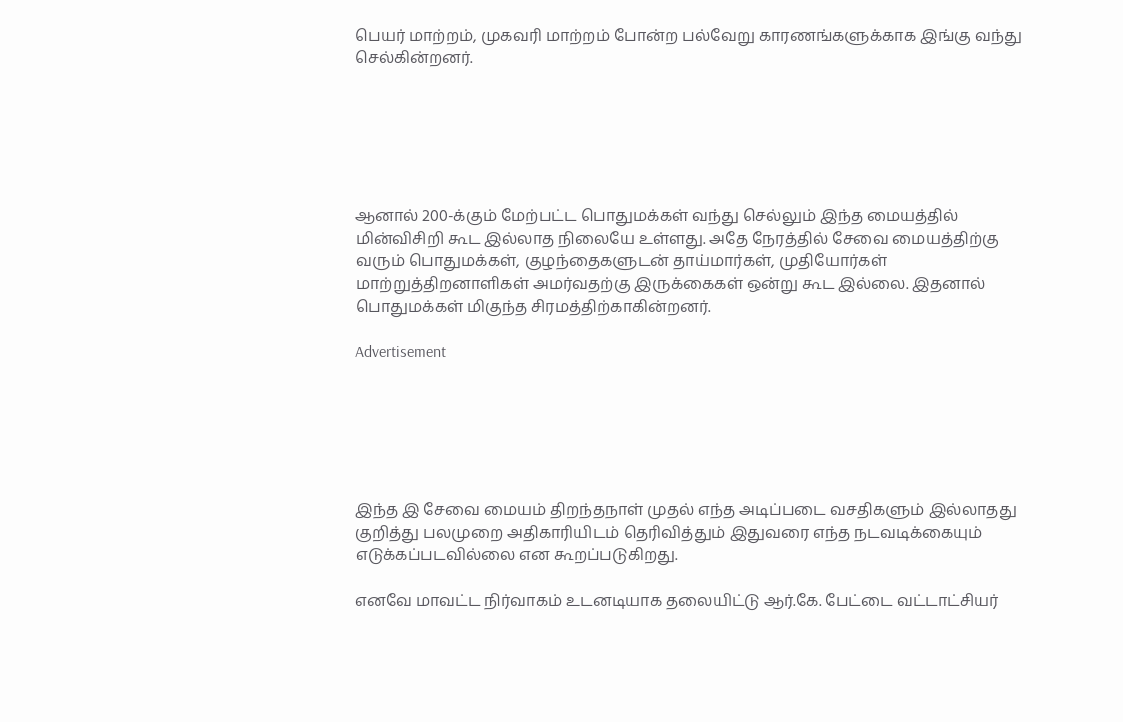பெயர் மாற்றம், முகவரி மாற்றம் போன்ற பல்வேறு காரணங்களுக்காக இங்கு வந்து செல்கின்றனர்.






ஆனால் 200-க்கும் மேற்பட்ட பொதுமக்கள் வந்து செல்லும் இந்த மையத்தில் மின்விசிறி கூட இல்லாத நிலையே உள்ளது. அதே நேரத்தில் சேவை மையத்திற்கு வரும் பொதுமக்கள், குழந்தைகளுடன் தாய்மார்கள், முதியோர்கள் மாற்றுத்திறனாளிகள் அமர்வதற்கு இருக்கைகள் ஒன்று கூட இல்லை. இதனால் பொதுமக்கள் மிகுந்த சிரமத்திற்காகின்றனர்.

Advertisement






இந்த இ சேவை மையம் திறந்தநாள் முதல் எந்த அடிப்படை வசதிகளும் இல்லாதது குறித்து பலமுறை அதிகாரியிடம் தெரிவித்தும் இதுவரை எந்த நடவடிக்கையும் எடுக்கப்படவில்லை என கூறப்படுகிறது.

எனவே மாவட்ட நிர்வாகம் உடனடியாக தலையிட்டு ஆர்.கே. பேட்டை வட்டாட்சியர்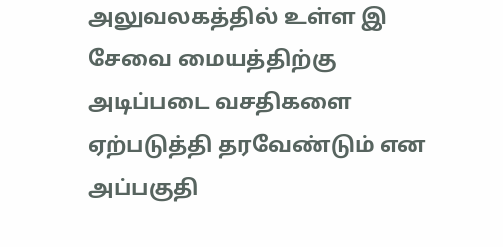அலுவலகத்தில் உள்ள இ சேவை மையத்திற்கு அடிப்படை வசதிகளை ஏற்படுத்தி தரவேண்டும் என அப்பகுதி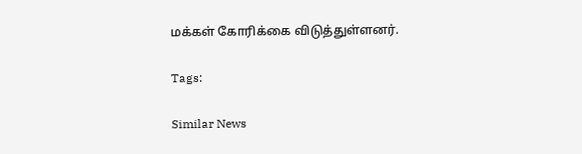மக்கள் கோரிக்கை விடுத்துள்ளனர்.

Tags:

Similar News